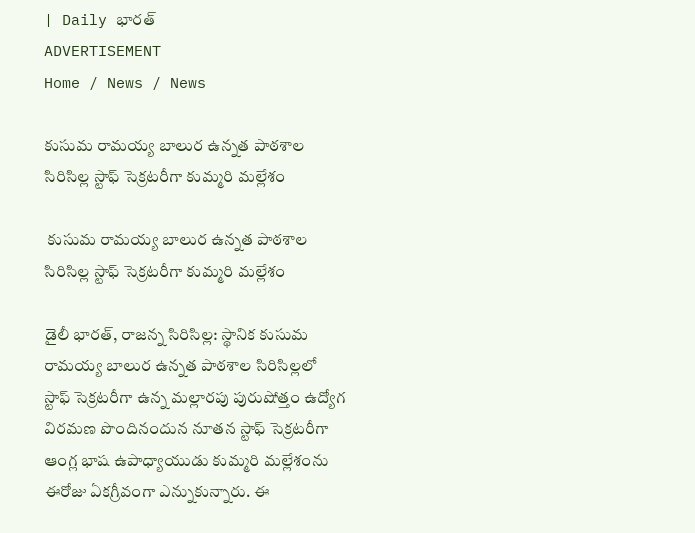| Daily భారత్
ADVERTISEMENT
Home / News / News

కుసుమ రామయ్య బాలుర ఉన్నత పాఠశాల సిరిసిల్ల స్టాఫ్ సెక్రటరీగా కుమ్మరి మల్లేశం

 కుసుమ రామయ్య బాలుర ఉన్నత పాఠశాల సిరిసిల్ల స్టాఫ్ సెక్రటరీగా కుమ్మరి మల్లేశం

డైలీ భారత్, రాజన్న సిరిసిల్ల: స్థానిక కుసుమ రామయ్య బాలుర ఉన్నత పాఠశాల సిరిసిల్లలో స్టాఫ్ సెక్రటరీగా ఉన్న మల్లారపు పురుషోత్తం ఉద్యోగ విరమణ పొందినందున నూతన స్టాఫ్ సెక్రటరీగా ఆంగ్ల భాష ఉపాధ్యాయుడు కుమ్మరి మల్లేశంను ఈరోజు ఏకగ్రీవంగా ఎన్నుకున్నారు. ఈ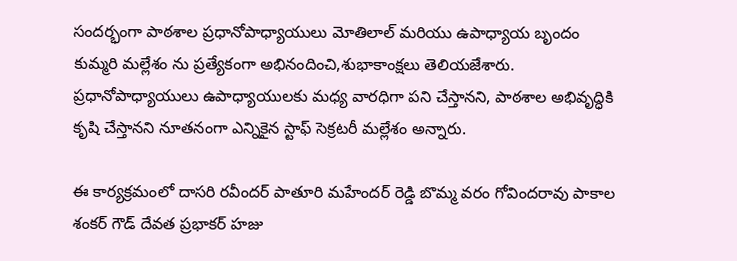సందర్భంగా పాఠశాల ప్రధానోపాధ్యాయులు మోతిలాల్ మరియు ఉపాధ్యాయ బృందం కుమ్మరి మల్లేశం ను ప్రత్యేకంగా అభినందించి,శుభాకాంక్షలు తెలియజేశారు. ప్రధానోపాధ్యాయులు ఉపాధ్యాయులకు మధ్య వారధిగా పని చేస్తానని, పాఠశాల అభివృద్ధికి కృషి చేస్తానని నూతనంగా ఎన్నికైన స్టాఫ్ సెక్రటరీ మల్లేశం అన్నారు.

ఈ కార్యక్రమంలో దాసరి రవీందర్ పాతూరి మహేందర్ రెడ్డి బొమ్మ వరం గోవిందరావు పాకాల శంకర్ గౌడ్ దేవత ప్రభాకర్ హజు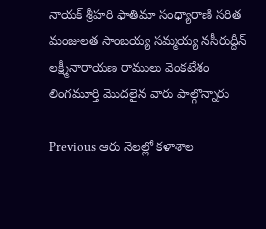నాయక్ శ్రీహరి ఫాతిమా సంధ్యారాణి సరిత మంజులత సాంబయ్య సమ్మయ్య నసీరుద్దీన్ లక్ష్మీనారాయణ రాములు వెంకటేశం లింగమూర్తి మొదలైన వారు పాల్గొన్నారు

Previous ఆరు నెలల్లో కళాశాల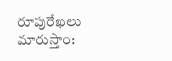రూపురేఖలు మారుస్తాం: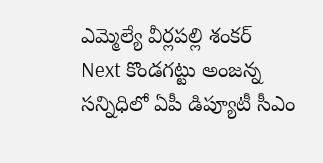ఎమ్మెల్యే వీర్లపల్లి శంకర్
Next కొండగట్టు అంజన్న సన్నిధిలో ఏపీ డిప్యూటీ సీఎం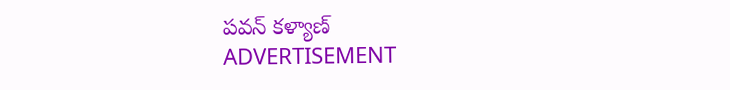పవన్ కళ్యాణ్
ADVERTISEMENT